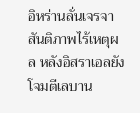อิหร่านลั่นเจรจาสันติภาพไร้เหตุผล หลังอิสราเอลยังโจมตีเลบาน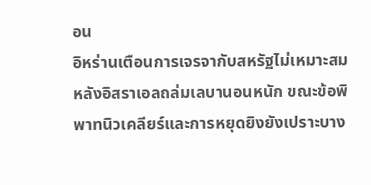อน
อิหร่านเตือนการเจรจากับสหรัฐไม่เหมาะสม หลังอิสราเอลถล่มเลบานอนหนัก ขณะข้อพิพาทนิวเคลียร์และการหยุดยิงยังเปราะบาง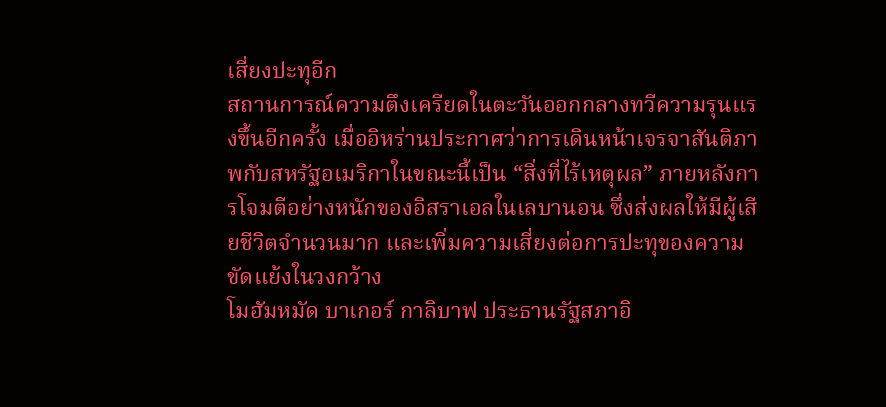เสี่ยงปะทุอีก
สถานการณ์ความตึงเครียดในตะวันออกกลางทวีความรุนแรงขึ้นอีกครั้ง เมื่ออิหร่านประกาศว่าการเดินหน้าเจรจาสันติภาพกับสหรัฐอเมริกาในขณะนี้เป็น “สิ่งที่ไร้เหตุผล” ภายหลังการโจมตีอย่างหนักของอิสราเอลในเลบานอน ซึ่งส่งผลให้มีผู้เสียชีวิตจำนวนมาก และเพิ่มความเสี่ยงต่อการปะทุของความขัดแย้งในวงกว้าง
โมฮัมหมัด บาเกอร์ กาลิบาฟ ประธานรัฐสภาอิ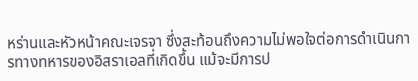หร่านและหัวหน้าคณะเจรจา ซึ่งสะท้อนถึงความไม่พอใจต่อการดำเนินการทางทหารของอิสราเอลที่เกิดขึ้น แม้จะมีการป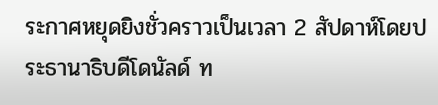ระกาศหยุดยิงชั่วคราวเป็นเวลา 2 สัปดาห์โดยประธานาธิบดีโดนัลด์ ท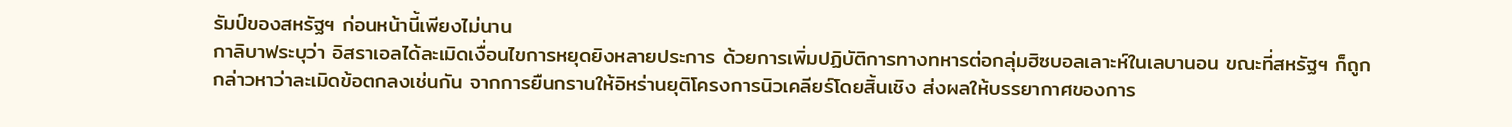รัมป์ของสหรัฐฯ ก่อนหน้านี้เพียงไม่นาน
กาลิบาฟระบุว่า อิสราเอลได้ละเมิดเงื่อนไขการหยุดยิงหลายประการ ด้วยการเพิ่มปฏิบัติการทางทหารต่อกลุ่มฮิซบอลเลาะห์ในเลบานอน ขณะที่สหรัฐฯ ก็ถูกกล่าวหาว่าละเมิดข้อตกลงเช่นกัน จากการยืนกรานให้อิหร่านยุติโครงการนิวเคลียร์โดยสิ้นเชิง ส่งผลให้บรรยากาศของการ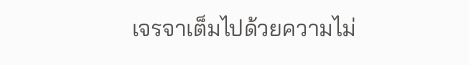เจรจาเต็มไปด้วยความไม่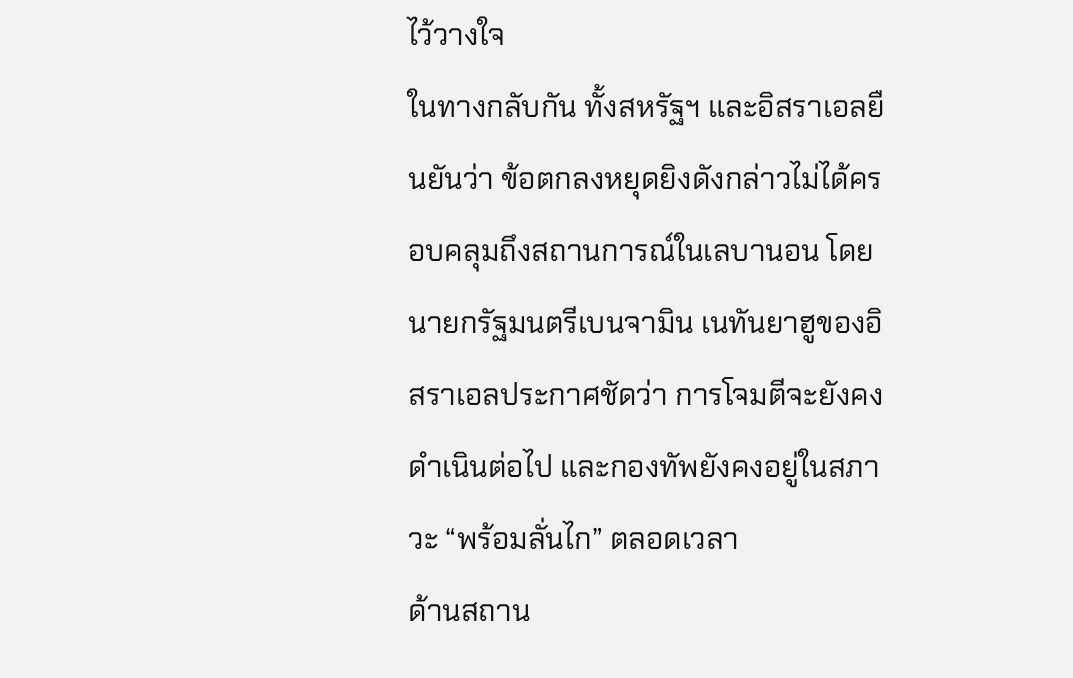ไว้วางใจ
ในทางกลับกัน ทั้งสหรัฐฯ และอิสราเอลยืนยันว่า ข้อตกลงหยุดยิงดังกล่าวไม่ได้ครอบคลุมถึงสถานการณ์ในเลบานอน โดยนายกรัฐมนตรีเบนจามิน เนทันยาฮูของอิสราเอลประกาศชัดว่า การโจมตีจะยังคงดำเนินต่อไป และกองทัพยังคงอยู่ในสภาวะ “พร้อมลั่นไก” ตลอดเวลา
ด้านสถาน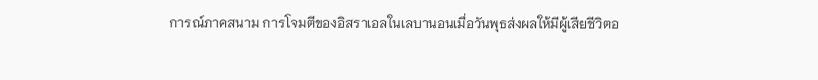การณ์ภาคสนาม การโจมตีของอิสราเอลในเลบานอนเมื่อวันพุธส่งผลให้มีผู้เสียชีวิตอ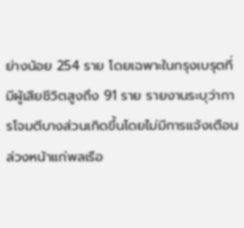ย่างน้อย 254 ราย โดยเฉพาะในกรุงเบรุตที่มีผู้เสียชีวิตสูงถึง 91 ราย รายงานระบุว่าการโจมตีบางส่วนเกิดขึ้นโดยไม่มีการแจ้งเตือนล่วงหน้าแก่พลเรือ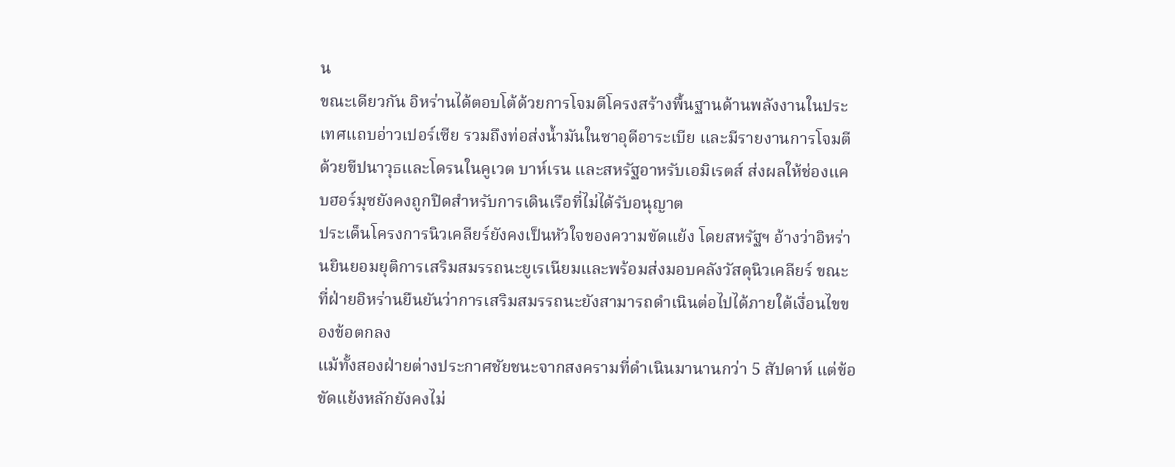น
ขณะเดียวกัน อิหร่านได้ตอบโต้ด้วยการโจมตีโครงสร้างพื้นฐานด้านพลังงานในประเทศแถบอ่าวเปอร์เซีย รวมถึงท่อส่งน้ำมันในซาอุดีอาระเบีย และมีรายงานการโจมตีด้วยขีปนาวุธและโดรนในคูเวต บาห์เรน และสหรัฐอาหรับเอมิเรตส์ ส่งผลให้ช่องแคบฮอร์มุซยังคงถูกปิดสำหรับการเดินเรือที่ไม่ได้รับอนุญาต
ประเด็นโครงการนิวเคลียร์ยังคงเป็นหัวใจของความขัดแย้ง โดยสหรัฐฯ อ้างว่าอิหร่านยินยอมยุติการเสริมสมรรถนะยูเรเนียมและพร้อมส่งมอบคลังวัสดุนิวเคลียร์ ขณะที่ฝ่ายอิหร่านยืนยันว่าการเสริมสมรรถนะยังสามารถดำเนินต่อไปได้ภายใต้เงื่อนไขของข้อตกลง
แม้ทั้งสองฝ่ายต่างประกาศชัยชนะจากสงครามที่ดำเนินมานานกว่า 5 สัปดาห์ แต่ข้อขัดแย้งหลักยังคงไม่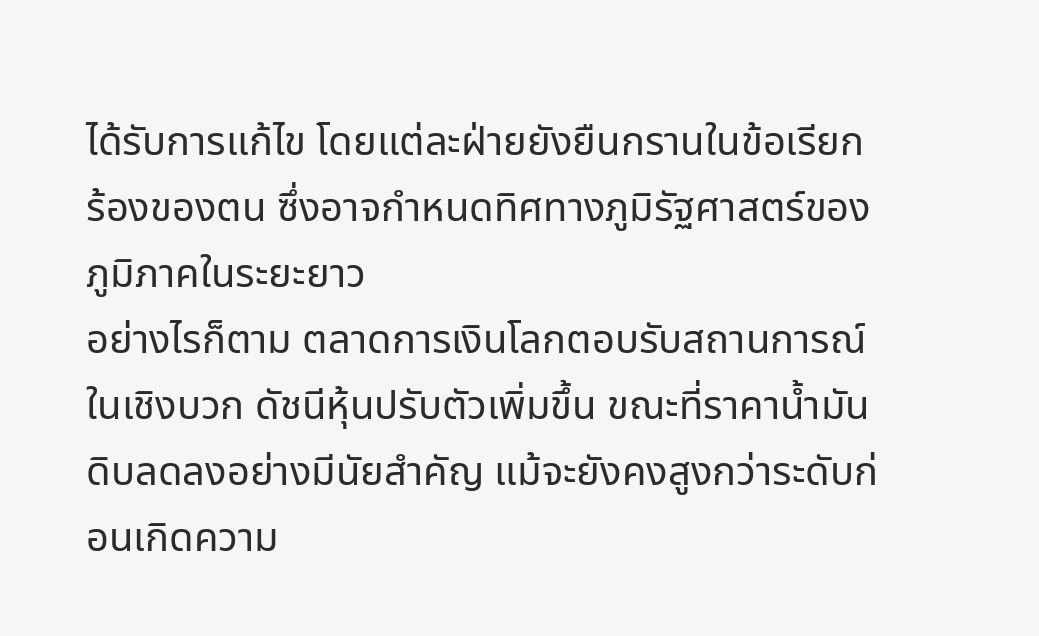ได้รับการแก้ไข โดยแต่ละฝ่ายยังยืนกรานในข้อเรียกร้องของตน ซึ่งอาจกำหนดทิศทางภูมิรัฐศาสตร์ของภูมิภาคในระยะยาว
อย่างไรก็ตาม ตลาดการเงินโลกตอบรับสถานการณ์ในเชิงบวก ดัชนีหุ้นปรับตัวเพิ่มขึ้น ขณะที่ราคาน้ำมันดิบลดลงอย่างมีนัยสำคัญ แม้จะยังคงสูงกว่าระดับก่อนเกิดความ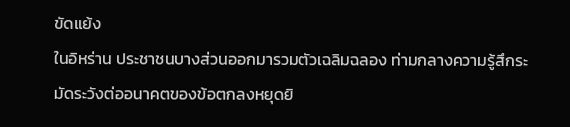ขัดแย้ง
ในอิหร่าน ประชาชนบางส่วนออกมารวมตัวเฉลิมฉลอง ท่ามกลางความรู้สึกระมัดระวังต่ออนาคตของข้อตกลงหยุดยิ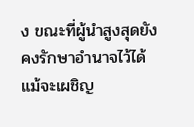ง ขณะที่ผู้นำสูงสุดยังคงรักษาอำนาจไว้ได้ แม้จะเผชิญ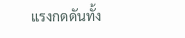แรงกดดันทั้ง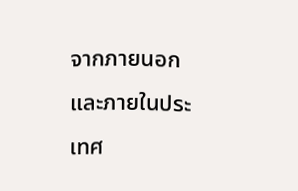จากภายนอกและภายในประเทศ